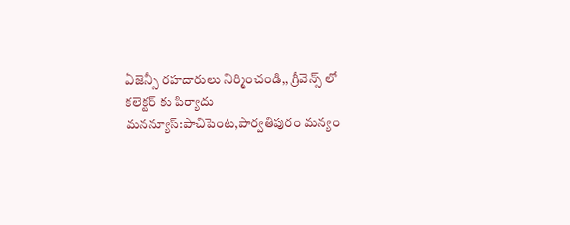ఏజెన్సీ రహదారులు నిర్మించండి,, గ్రీవెన్స్ లో కలెక్టర్ కు పిర్యాదు
మనన్యూస్:పాచిపెంట,పార్వతిపురం మన్యం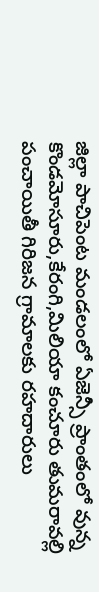జిల్లా పాచిపెంట మండలంలో ఏజెన్సీ ప్రాంతంలో వున్న కొండమోసూరు,కేరంగి,మిలియా కంచూరు తుమరావల్లి పంచాయితీ గిరిజన గ్రామాలకు రహదారులు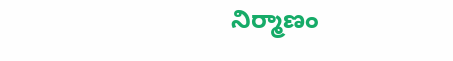నిర్మాణం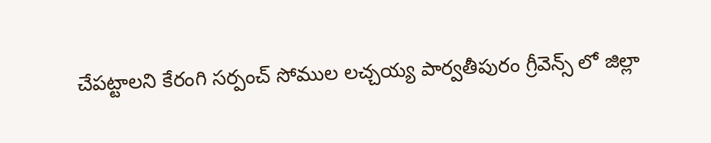చేపట్టాలని కేరంగి సర్పంచ్ సోముల లచ్చయ్య పార్వతీపురం గ్రీవెన్స్ లో జిల్లా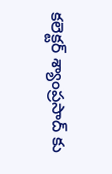కలెక్టర్ శ్యాంప్రసాద్ కు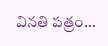వినతి పత్రం…